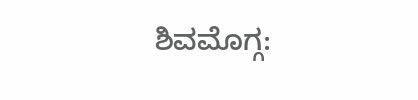ಶಿವಮೊಗ್ಗ: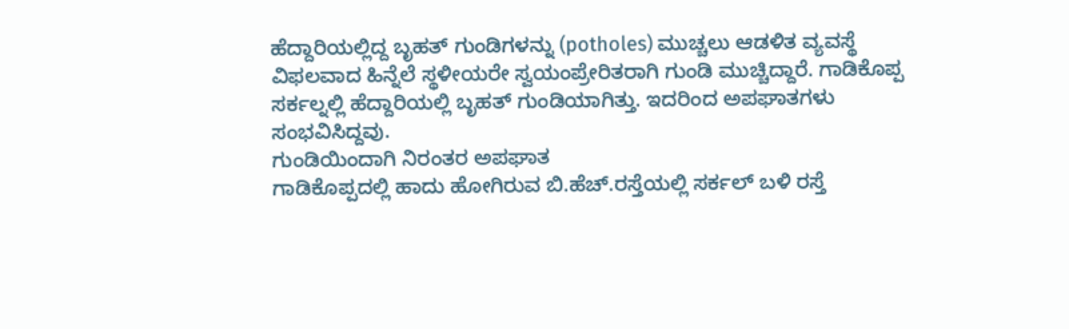ಹೆದ್ದಾರಿಯಲ್ಲಿದ್ದ ಬೃಹತ್ ಗುಂಡಿಗಳನ್ನು (potholes) ಮುಚ್ಚಲು ಆಡಳಿತ ವ್ಯವಸ್ಥೆ ವಿಫಲವಾದ ಹಿನ್ನೆಲೆ ಸ್ಥಳೀಯರೇ ಸ್ವಯಂಪ್ರೇರಿತರಾಗಿ ಗುಂಡಿ ಮುಚ್ಚಿದ್ದಾರೆ. ಗಾಡಿಕೊಪ್ಪ ಸರ್ಕಲ್ನಲ್ಲಿ ಹೆದ್ದಾರಿಯಲ್ಲಿ ಬೃಹತ್ ಗುಂಡಿಯಾಗಿತ್ತು. ಇದರಿಂದ ಅಪಘಾತಗಳು ಸಂಭವಿಸಿದ್ದವು.
ಗುಂಡಿಯಿಂದಾಗಿ ನಿರಂತರ ಅಪಘಾತ
ಗಾಡಿಕೊಪ್ಪದಲ್ಲಿ ಹಾದು ಹೋಗಿರುವ ಬಿ.ಹೆಚ್.ರಸ್ತೆಯಲ್ಲಿ ಸರ್ಕಲ್ ಬಳಿ ರಸ್ತೆ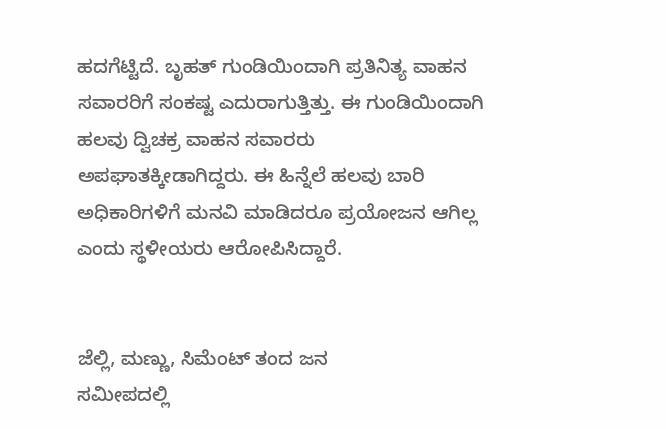ಹದಗೆಟ್ಟಿದೆ. ಬೃಹತ್ ಗುಂಡಿಯಿಂದಾಗಿ ಪ್ರತಿನಿತ್ಯ ವಾಹನ ಸವಾರರಿಗೆ ಸಂಕಷ್ಟ ಎದುರಾಗುತ್ತಿತ್ತು. ಈ ಗುಂಡಿಯಿಂದಾಗಿ ಹಲವು ದ್ವಿಚಕ್ರ ವಾಹನ ಸವಾರರು ಅಪಘಾತಕ್ಕೀಡಾಗಿದ್ದರು. ಈ ಹಿನ್ನೆಲೆ ಹಲವು ಬಾರಿ ಅಧಿಕಾರಿಗಳಿಗೆ ಮನವಿ ಮಾಡಿದರೂ ಪ್ರಯೋಜನ ಆಗಿಲ್ಲ ಎಂದು ಸ್ಥಳೀಯರು ಆರೋಪಿಸಿದ್ದಾರೆ.


ಜೆಲ್ಲಿ, ಮಣ್ಣು, ಸಿಮೆಂಟ್ ತಂದ ಜನ
ಸಮೀಪದಲ್ಲಿ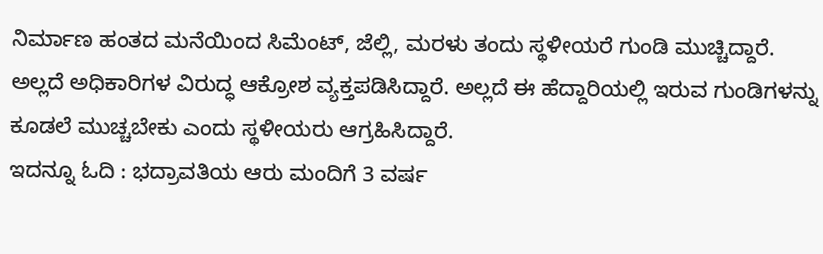ನಿರ್ಮಾಣ ಹಂತದ ಮನೆಯಿಂದ ಸಿಮೆಂಟ್, ಜೆಲ್ಲಿ, ಮರಳು ತಂದು ಸ್ಥಳೀಯರೆ ಗುಂಡಿ ಮುಚ್ಚಿದ್ದಾರೆ. ಅಲ್ಲದೆ ಅಧಿಕಾರಿಗಳ ವಿರುದ್ಧ ಆಕ್ರೋಶ ವ್ಯಕ್ತಪಡಿಸಿದ್ದಾರೆ. ಅಲ್ಲದೆ ಈ ಹೆದ್ದಾರಿಯಲ್ಲಿ ಇರುವ ಗುಂಡಿಗಳನ್ನು ಕೂಡಲೆ ಮುಚ್ಚಬೇಕು ಎಂದು ಸ್ಥಳೀಯರು ಆಗ್ರಹಿಸಿದ್ದಾರೆ.
ಇದನ್ನೂ ಓದಿ : ಭದ್ರಾವತಿಯ ಆರು ಮಂದಿಗೆ 3 ವರ್ಷ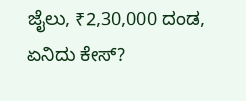ಜೈಲು, ₹2,30,000 ದಂಡ, ಏನಿದು ಕೇಸ್?